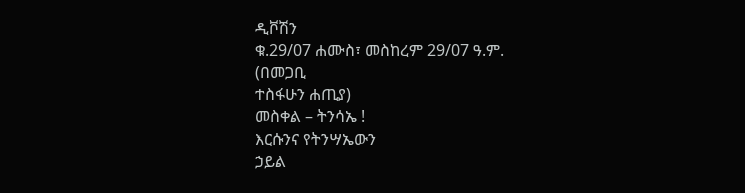ዲቮሽን
ቁ.29/07 ሐሙስ፣ መስከረም 29/07 ዓ.ም.
(በመጋቢ
ተስፋሁን ሐጢያ)
መስቀል – ትንሳኤ !
እርሱንና የትንሣኤውን
ኃይል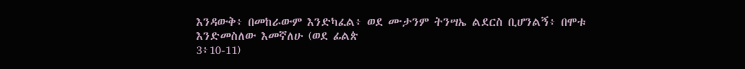እንዳውቅ፥ በመከራውም እንድካፈል፥ ወደ ሙታንም ትንሣኤ ልደርስ ቢሆንልኝ፥ በሞቱ እንድመስለው እመኛለሁ (ወደ ፊልጵ
3፥10-11)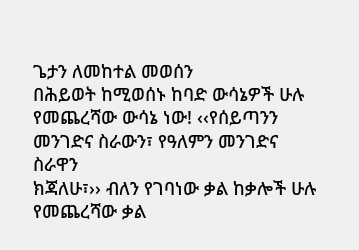ጌታን ለመከተል መወሰን
በሕይወት ከሚወሰኑ ከባድ ውሳኔዎች ሁሉ የመጨረሻው ውሳኔ ነው! ‹‹የሰይጣንን መንገድና ስራውን፣ የዓለምን መንገድና ስራዋን
ክጃለሁ፣›› ብለን የገባነው ቃል ከቃሎች ሁሉ የመጨረሻው ቃል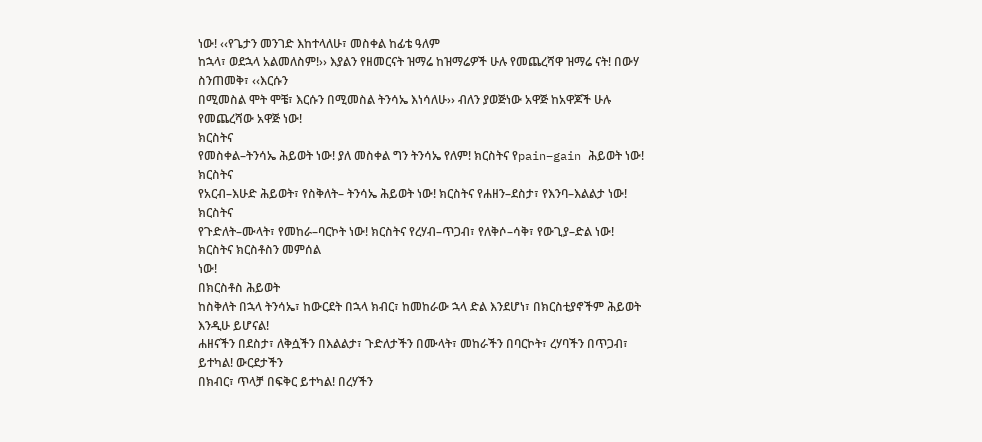ነው! ‹‹የጌታን መንገድ እከተላለሁ፣ መስቀል ከፊቴ ዓለም
ከኋላ፣ ወደኋላ አልመለስም!›› እያልን የዘመርናት ዝማሬ ከዝማሬዎች ሁሉ የመጨረሻዋ ዝማሬ ናት! በውሃ ስንጠመቅ፣ ‹‹እርሱን
በሚመስል ሞት ሞቼ፣ እርሱን በሚመስል ትንሳኤ እነሳለሁ›› ብለን ያወጅነው አዋጅ ከአዋጆች ሁሉ የመጨረሻው አዋጅ ነው!
ክርስትና
የመስቀል–ትንሳኤ ሕይወት ነው! ያለ መስቀል ግን ትንሳኤ የለም! ክርስትና የpain–gain ሕይወት ነው! ክርስትና
የአርብ–እሁድ ሕይወት፣ የስቅለት– ትንሳኤ ሕይወት ነው! ክርስትና የሐዘን–ደስታ፣ የእንባ–እልልታ ነው! ክርስትና
የጉድለት–ሙላት፣ የመከራ–ባርኮት ነው! ክርስትና የረሃብ–ጥጋብ፣ የለቅሶ–ሳቅ፣ የውጊያ–ድል ነው! ክርስትና ክርስቶስን መምሰል
ነው!
በክርስቶስ ሕይወት
ከስቅለት በኋላ ትንሳኤ፣ ከውርደት በኋላ ክብር፣ ከመከራው ኋላ ድል እንደሆነ፣ በክርስቲያኖችም ሕይወት እንዲሁ ይሆናል!
ሐዘናችን በደስታ፣ ለቅሷችን በእልልታ፣ ጉድለታችን በሙላት፣ መከራችን በባርኮት፣ ረሃባችን በጥጋብ፣ ይተካል! ውርደታችን
በክብር፣ ጥላቻ በፍቅር ይተካል! በረሃችን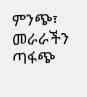ምንጭ፣ መራራችን ጣፋጭ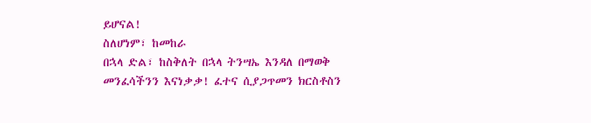ይሆናል!
ስለሆነም፣ ከመከራ
በኋላ ድል፣ ከስቅለት በኋላ ትንሣኤ እንዳለ በማወቅ መንፈሳችንን እናነቃቃ! ፈተና ሲያጋጥመን ክርስቶስን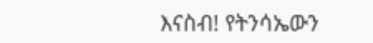እናስብ! የትንሳኤውን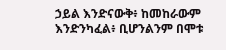ኃይል እንድናውቅ፥ ከመከራውም እንድንካፈል፥ ቢሆንልንም በሞቱ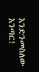እንድንመስለው እንጣር!